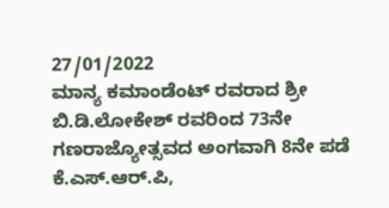27/01/2022
ಮಾನ್ಯ ಕಮಾಂಡೆಂಟ್ ರವರಾದ ಶ್ರೀ ಬಿ.ಡಿ.ಲೋಕೇಶ್ ರವರಿಂದ 73ನೇ ಗಣರಾಜ್ಯೋತ್ಸವದ ಅಂಗವಾಗಿ 8ನೇ ಪಡೆ ಕೆ.ಎಸ್.ಆರ್.ಪಿ,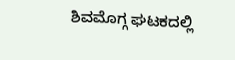ಶಿವಮೊಗ್ಗ ಘಟಕದಲ್ಲಿ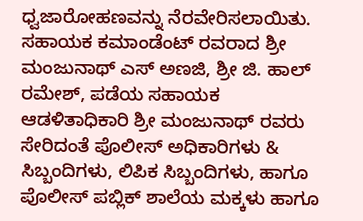ಧ್ವಜಾರೋಹಣವನ್ನು ನೆರವೇರಿಸಲಾಯಿತು. ಸಹಾಯಕ ಕಮಾಂಡೆಂಟ್ ರವರಾದ ಶ್ರೀ ಮಂಜುನಾಥ್ ಎಸ್ ಅಣಜಿ, ಶ್ರೀ ಜಿ. ಹಾಲ್ ರಮೇಶ್, ಪಡೆಯ ಸಹಾಯಕ ಆಡಳಿತಾಧಿಕಾರಿ ಶ್ರೀ ಮಂಜುನಾಥ್ ರವರು ಸೇರಿದಂತೆ ಪೊಲೀಸ್ ಅಧಿಕಾರಿಗಳು & ಸಿಬ್ಬಂದಿಗಳು, ಲಿಪಿಕ ಸಿಬ್ಬಂದಿಗಳು, ಹಾಗೂ ಪೊಲೀಸ್ ಪಬ್ಲಿಕ್ ಶಾಲೆಯ ಮಕ್ಕಳು ಹಾಗೂ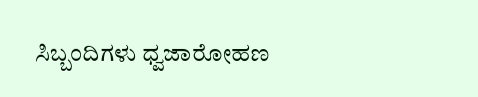ಸಿಬ್ಬಂದಿಗಳು ಧ್ವಜಾರೋಹಣ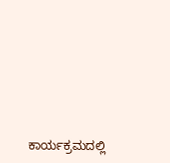ಕಾರ್ಯಕ್ರಮದಲ್ಲಿ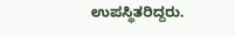ಉಪಸ್ಥಿತರಿದ್ದರು.